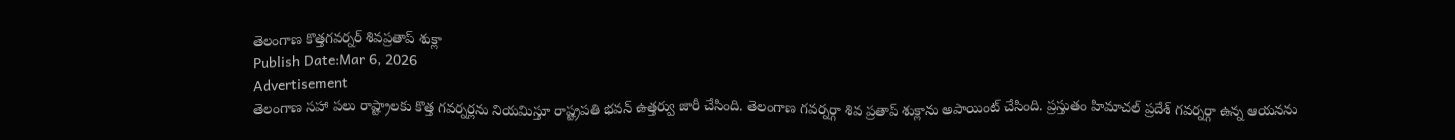తెలంగాణ కొత్తగవర్నర్ శివప్రతాప్ శుక్లా
Publish Date:Mar 6, 2026
Advertisement
తెలంగాణ సహా పలు రాష్ట్రాలకు కొత్త గవర్నర్లను నియమిస్తూ రాష్ట్రపతి భవన్ ఉత్తర్వు జారీ చేసింది. తెలంగాణ గవర్నర్గా శివ ప్రతాప్ శుక్లాను అపాయింట్ చేసింది. ప్రస్తుతం హిమాచల్ ప్రదేశ్ గవర్నర్గా ఉన్న ఆయనను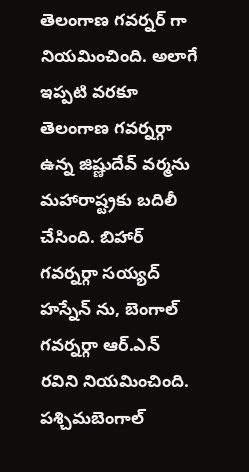తెలంగాణ గవర్నర్ గా నియమించింది. అలాగే ఇప్పటి వరకూ తెలంగాణ గవర్నర్గా ఉన్న జిష్ణుదేవ్ వర్మను మహారాష్ట్రకు బదిలీ చేసింది. బిహార్ గవర్నర్గా సయ్యద్ హస్నేన్ ను, బెంగాల్ గవర్నర్గా ఆర్.ఎన్ రవిని నియమించింది. పశ్చిమబెంగాల్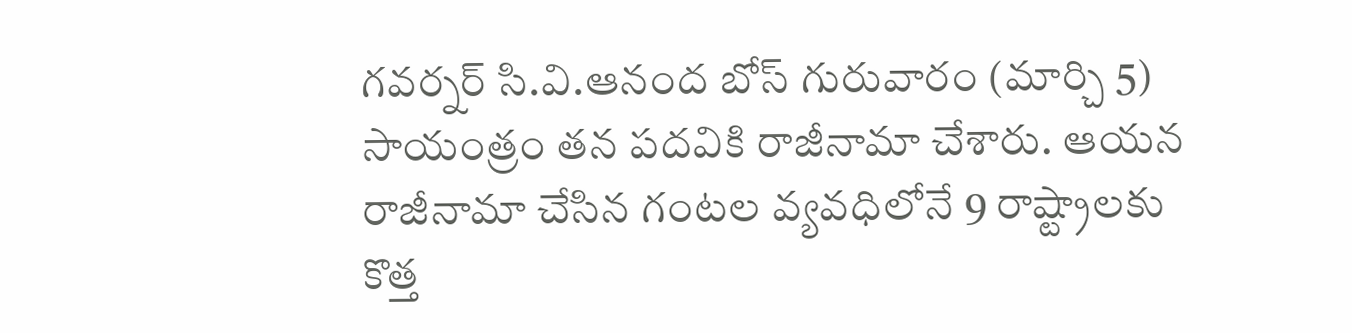గవర్నర్ సి.వి.ఆనంద బోస్ గురువారం (మార్చి 5) సాయంత్రం తన పదవికి రాజీనామా చేశారు. ఆయన రాజీనామా చేసిన గంటల వ్యవధిలోనే 9 రాష్ట్రాలకు కొత్త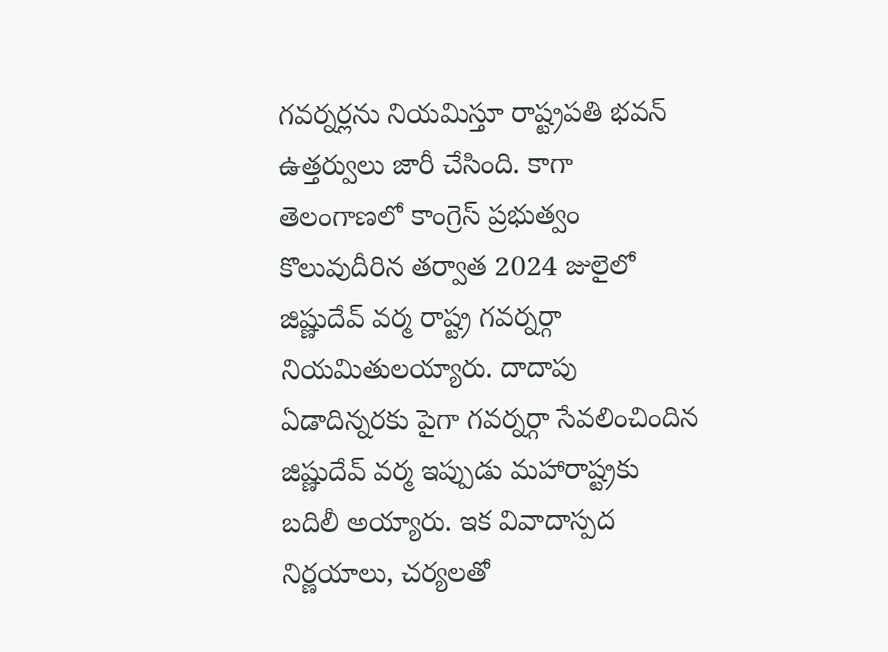గవర్నర్లను నియమిస్తూ రాష్ట్రపతి భవన్ ఉత్తర్వులు జారీ చేసింది. కాగా తెలంగాణలో కాంగ్రెస్ ప్రభుత్వం కొలువుదీరిన తర్వాత 2024 జులైలో జిష్ణుదేవ్ వర్మ రాష్ట్ర గవర్నర్గా నియమితులయ్యారు. దాదాపు ఏడాదిన్నరకు పైగా గవర్నర్గా సేవలించిందిన జిష్ణుదేవ్ వర్మ ఇప్పుడు మహారాష్ట్రకు బదిలీ అయ్యారు. ఇక వివాదాస్పద నిర్ణయాలు, చర్యలతో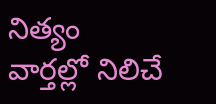నిత్యం వార్తల్లో నిలిచే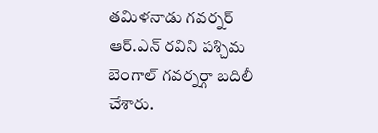తమిళనాడు గవర్నర్ ఆర్.ఎన్ రవిని పశ్చిమ బెంగాల్ గవర్నర్గా బదిలీ చేశారు.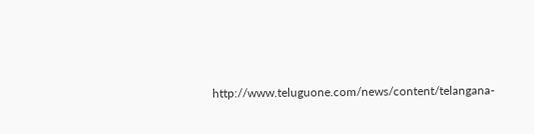http://www.teluguone.com/news/content/telangana-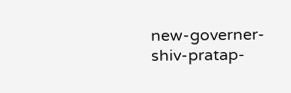new-governer-shiv-pratap-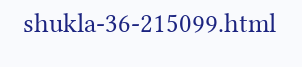shukla-36-215099.html